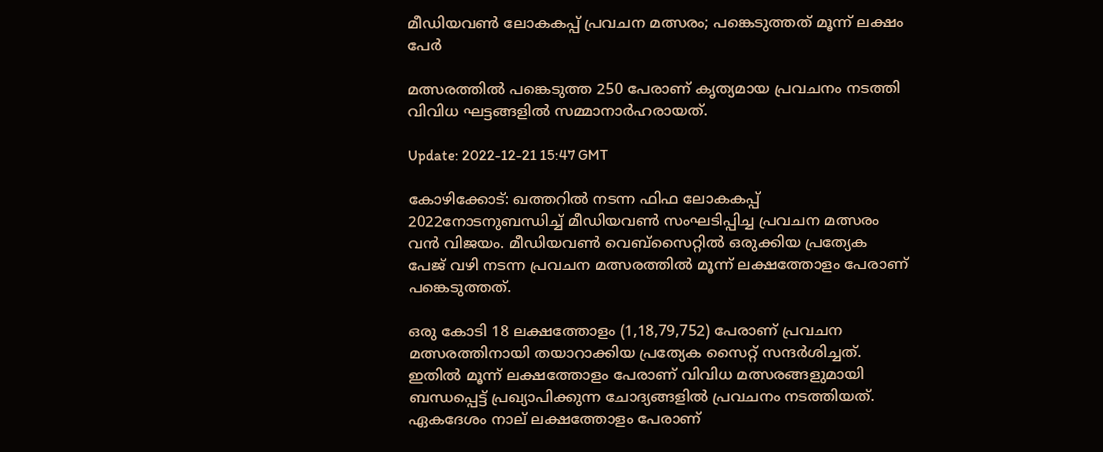മീഡിയവണ്‍ ലോകകപ്പ് പ്രവചന മത്സരം; പങ്കെടുത്തത് മൂന്ന് ലക്ഷം പേർ

മത്സരത്തില്‍ പങ്കെടുത്ത 250 പേരാണ് കൃത്യമായ പ്രവചനം നടത്തി വിവിധ ഘട്ടങ്ങളിൽ‍ സമ്മാനാര്‍ഹരായത്.

Update: 2022-12-21 15:47 GMT

കോഴിക്കോട്: ഖത്തറിൽ നടന്ന ഫിഫ ലോകകപ്പ് 2022നോടനുബന്ധിച്ച് മീഡിയവൺ സംഘടിപ്പിച്ച പ്രവചന മത്സരം വൻ വിജയം. മീഡിയവൺ വെബ്‌സൈറ്റിൽ ഒരുക്കിയ പ്രത്യേക പേജ് വഴി നടന്ന പ്രവചന മത്സരത്തിൽ‍ മൂന്ന് ലക്ഷത്തോളം പേരാണ് പങ്കെടുത്തത്.

ഒരു കോടി 18 ലക്ഷത്തോളം (1,18,79,752) പേരാണ് പ്രവചന മത്സരത്തിനായി തയാറാക്കിയ പ്രത്യേക സൈറ്റ് സന്ദര്‍ശിച്ചത്. ഇതില്‍ മൂന്ന് ലക്ഷത്തോളം പേരാണ് വിവിധ മത്സരങ്ങളുമായി ബന്ധപ്പെട്ട് പ്രഖ്യാപിക്കുന്ന ചോദ്യങ്ങളില്‍ പ്രവചനം നടത്തിയത്. ഏകദേശം നാല് ലക്ഷത്തോളം പേരാണ്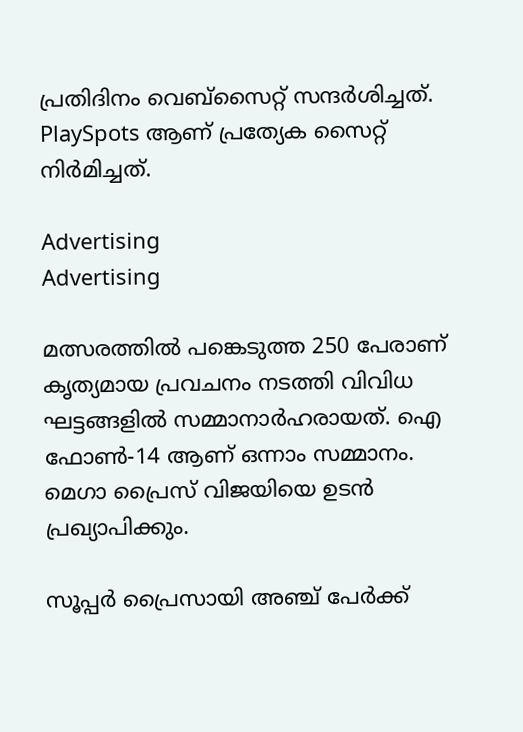പ്രതിദിനം വെബ്‌സൈറ്റ് സന്ദര്‍ശിച്ചത്. PlaySpots ആണ് പ്രത്യേക സൈറ്റ് നിർമിച്ചത്.

Advertising
Advertising

മത്സരത്തില്‍ പങ്കെടുത്ത 250 പേരാണ് കൃത്യമായ പ്രവചനം നടത്തി വിവിധ ഘട്ടങ്ങളിൽ‍ സമ്മാനാര്‍ഹരായത്. ഐ ഫോണ്‍-14 ആണ് ഒന്നാം സമ്മാനം. മെഗാ പ്രൈസ് വിജയിയെ ഉടൻ പ്രഖ്യാപിക്കും.

സൂപ്പര്‍ പ്രൈസായി അഞ്ച് പേര്‍ക്ക്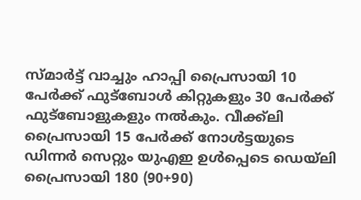സ്മാര്‍ട്ട് വാച്ചും ഹാപ്പി പ്രൈസായി 10 പേര്‍ക്ക് ഫുട്‌ബോള്‍ കിറ്റുകളും 30 പേര്‍ക്ക് ഫുട്‌ബോളുകളും നല്‍കും. വീക്ക്‌ലി പ്രൈസായി 15 പേര്‍ക്ക് നോള്‍ട്ടയുടെ ഡിന്നര്‍ സെറ്റും യുഎഇ ഉള്‍പ്പെടെ ഡെയ്‌ലി പ്രൈസായി 180 (90+90)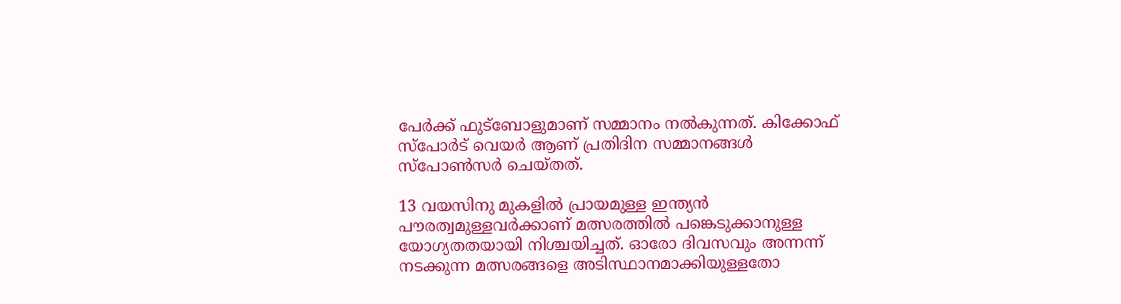പേര്‍ക്ക് ഫുട്‌ബോളുമാണ് സമ്മാനം നല്‍കുന്നത്. കിക്കോഫ് സ്പോർ‍ട് വെയർ ആണ് പ്രതിദിന സമ്മാനങ്ങൾ സ്പോൺസർ ചെയ്തത്.

13 വയസിനു മുകളിൽ പ്രായമുള്ള ഇന്ത്യൻ പൗരത്വമുള്ളവർക്കാണ് മത്സരത്തിൽ പങ്കെടുക്കാനുള്ള യോഗ്യതതയായി നിശ്ചയിച്ചത്. ഓരോ ദിവസവും അന്നന്ന് നടക്കുന്ന മത്സരങ്ങളെ അടിസ്ഥാനമാക്കിയുള്ളതോ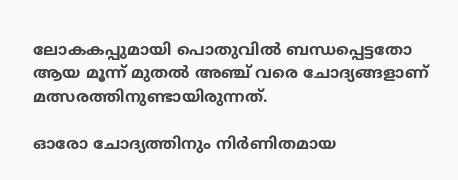ലോകകപ്പുമായി പൊതുവിൽ ബന്ധപ്പെട്ടതോ ആയ മൂന്ന് മുതൽ അഞ്ച് വരെ ചോദ്യങ്ങളാണ് മത്സരത്തിനുണ്ടായിരുന്നത്.

ഓരോ ചോദ്യത്തിനും നിർണിതമായ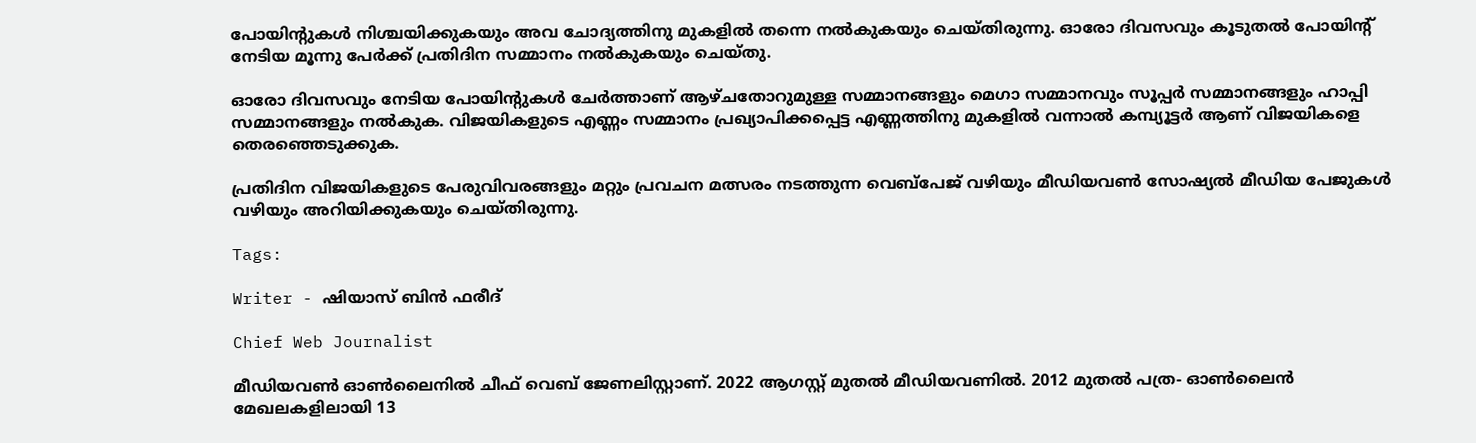പോയിന്റുകൾ നിശ്ചയിക്കുകയും അവ ചോദ്യത്തിനു മുകളിൽ തന്നെ നൽകുകയും ചെയ്തിരുന്നു. ഓരോ ദിവസവും കൂടുതൽ പോയിന്റ് നേടിയ മൂന്നു പേർക്ക് പ്രതിദിന സമ്മാനം നൽകുകയും ചെയ്തു.

ഓരോ ദിവസവും നേടിയ പോയിന്റുകൾ ചേർത്താണ് ആഴ്ചതോറുമുള്ള സമ്മാനങ്ങളും മെഗാ സമ്മാനവും സൂപ്പർ സമ്മാനങ്ങളും ഹാപ്പി സമ്മാനങ്ങളും നൽകുക. വിജയികളുടെ എണ്ണം സമ്മാനം പ്രഖ്യാപിക്കപ്പെട്ട എണ്ണത്തിനു മുകളിൽ വന്നാൽ കമ്പ്യൂട്ടർ ആണ് വിജയികളെ തെരഞ്ഞെടുക്കുക.

പ്രതിദിന വിജയികളുടെ പേരുവിവരങ്ങളും മറ്റും പ്രവചന മത്സരം നടത്തുന്ന വെബ്‌പേജ് വഴിയും മീഡിയവൺ സോഷ്യൽ മീഡിയ പേജുകൾ വഴിയും അറിയിക്കുകയും ചെയ്തിരുന്നു.

Tags:

Writer - ഷിയാസ് ബിന്‍ ഫരീദ്

Chief Web Journalist

മീഡിയവണ്‍ ഓണ്‍ലൈനില്‍ ചീഫ് വെബ് ജേണലിസ്റ്റാണ്. 2022 ആഗസ്റ്റ് മുതല്‍ മീഡിയവണില്‍. 2012 മുതല്‍ പത്ര- ഓണ്‍ലൈന്‍ മേഖലകളിലായി 13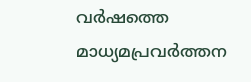വര്‍ഷത്തെ മാധ്യമപ്രവര്‍ത്തന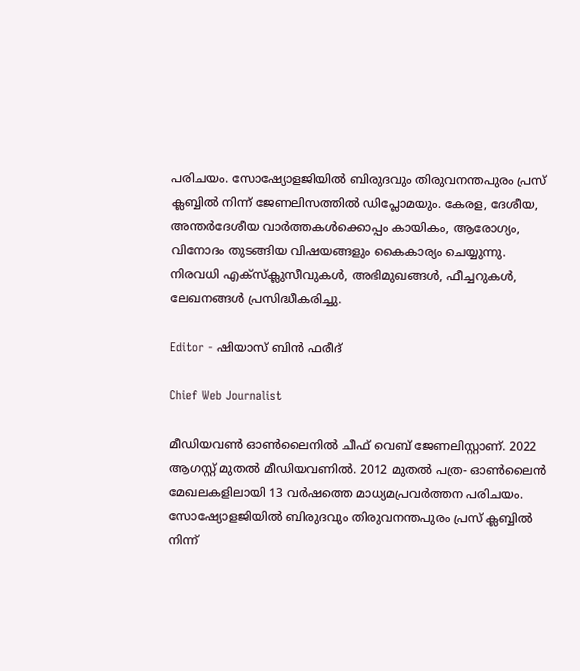പരിചയം. സോഷ്യോളജിയില്‍ ബിരുദവും തിരുവനന്തപുരം പ്രസ് ക്ലബ്ബില്‍ നിന്ന് ജേണലിസത്തില്‍ ഡിപ്ലോമയും. കേരള, ദേശീയ, അന്തര്‍ദേശീയ വാര്‍ത്തകള്‍ക്കൊപ്പം കായികം, ആരോഗ്യം, വിനോദം തുടങ്ങിയ വിഷയങ്ങളും കൈകാര്യം ചെയ്യുന്നു. നിരവധി എക്സ്ക്ലുസീവുകള്‍, അഭിമുഖങ്ങള്‍, ഫീച്ചറുകള്‍, ലേഖനങ്ങള്‍ പ്രസിദ്ധീകരിച്ചു.

Editor - ഷിയാസ് ബിന്‍ ഫരീദ്

Chief Web Journalist

മീഡിയവണ്‍ ഓണ്‍ലൈനില്‍ ചീഫ് വെബ് ജേണലിസ്റ്റാണ്. 2022 ആഗസ്റ്റ് മുതല്‍ മീഡിയവണില്‍. 2012 മുതല്‍ പത്ര- ഓണ്‍ലൈന്‍ മേഖലകളിലായി 13 വര്‍ഷത്തെ മാധ്യമപ്രവര്‍ത്തന പരിചയം. സോഷ്യോളജിയില്‍ ബിരുദവും തിരുവനന്തപുരം പ്രസ് ക്ലബ്ബില്‍ നിന്ന്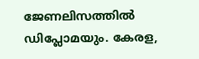ജേണലിസത്തില്‍ ഡിപ്ലോമയും. കേരള,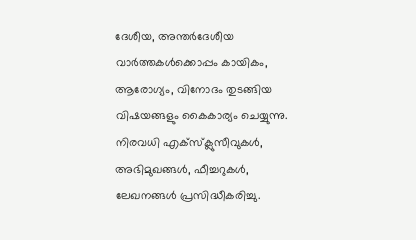ദേശീയ, അന്തര്‍ദേശീയ വാര്‍ത്തകള്‍ക്കൊപ്പം കായികം, ആരോഗ്യം, വിനോദം തുടങ്ങിയ വിഷയങ്ങളും കൈകാര്യം ചെയ്യുന്നു. നിരവധി എക്സ്ക്ലുസീവുകള്‍, അഭിമുഖങ്ങള്‍, ഫീച്ചറുകള്‍, ലേഖനങ്ങള്‍ പ്രസിദ്ധീകരിച്ചു.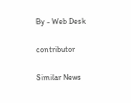By - Web Desk

contributor

Similar News